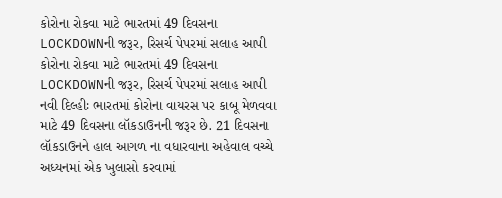કોરોના રોકવા માટે ભારતમાં 49 દિવસના LOCKDOWNની જરૂર, રિસર્ચ પેપરમાં સલાહ આપી
કોરોના રોકવા માટે ભારતમાં 49 દિવસના LOCKDOWNની જરૂર, રિસર્ચ પેપરમાં સલાહ આપી
નવી દિલ્હીઃ ભારતમાં કોરોના વાયરસ પર કાબૂ મેળવવા માટે 49 દિવસના લૉકડાઉનની જરૂર છે. 21 દિવસના લૉકડાઉનને હાલ આગળ ના વધારવાના અહેવાલ વચ્ચે અધ્યનમાં એક ખુલાસો કરવામાં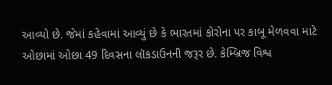આવ્યો છે. જેમાં કહેવામાં આવ્યું છે કે ભારતમાં કોરોના પર કાબૂ મેળવવા માટે ઓછામાં ઓછા 49 દિવસના લૉકડાઉનની જરૂર છે. કેમ્બ્રિજ વિશ્વ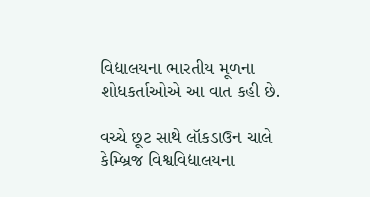વિદ્યાલયના ભારતીય મૂળના શોધકર્તાઓએ આ વાત કહી છે.

વચ્ચે છૂટ સાથે લૉકડાઉન ચાલે
કેમ્બ્રિજ વિશ્વવિદ્યાલયના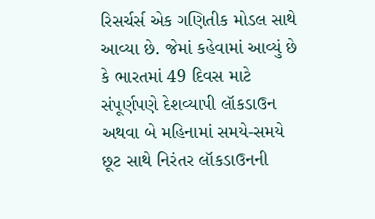રિસર્ચર્સ એક ગણિતીક મોડલ સાથે આવ્યા છે. જેમાં કહેવામાં આવ્યું છે કે ભારતમાં 49 દિવસ માટે સંપૂર્ણપણે દેશવ્યાપી લૉકડાઉન અથવા બે મહિનામાં સમયે-સમયે છૂટ સાથે નિરંતર લૉકડાઉનની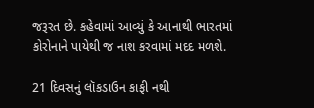જરૂરત છે. કહેવામાં આવ્યું કે આનાથી ભારતમાં કોરોનાને પાયેથી જ નાશ કરવામાં મદદ મળશે.

21 દિવસનું લૉકડાઉન કાફી નથી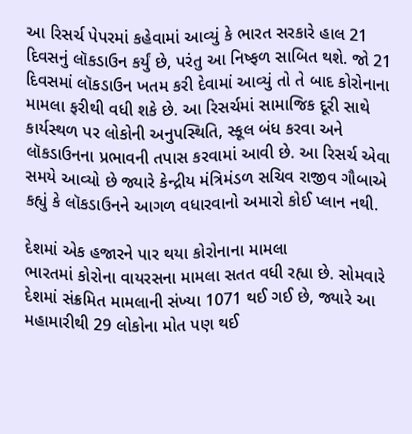આ રિસર્ચ પેપરમાં કહેવામાં આવ્યું કે ભારત સરકારે હાલ 21 દિવસનું લૉકડાઉન કર્યું છે, પરંતુ આ નિષ્ફળ સાબિત થશે. જો 21 દિવસમાં લૉકડાઉન ખતમ કરી દેવામાં આવ્યું તો તે બાદ કોરોનાના મામલા ફરીથી વધી શકે છે. આ રિસર્ચમાં સામાજિક દૂરી સાથે કાર્યસ્થળ પર લોકોની અનુપસ્થિતિ, સ્કૂલ બંધ કરવા અને લૉકડાઉનના પ્રભાવની તપાસ કરવામાં આવી છે. આ રિસર્ચ એવા સમયે આવ્યો છે જ્યારે કેન્દ્રીય મંત્રિમંડળ સચિવ રાજીવ ગૌબાએ કહ્યું કે લૉકડાઉનને આગળ વધારવાનો અમારો કોઈ પ્લાન નથી.

દેશમાં એક હજારને પાર થયા કોરોનાના મામલા
ભારતમાં કોરોના વાયરસના મામલા સતત વધી રહ્યા છે. સોમવારે દેશમાં સંક્રમિત મામલાની સંખ્યા 1071 થઈ ગઈ છે, જ્યારે આ મહામારીથી 29 લોકોના મોત પણ થઈ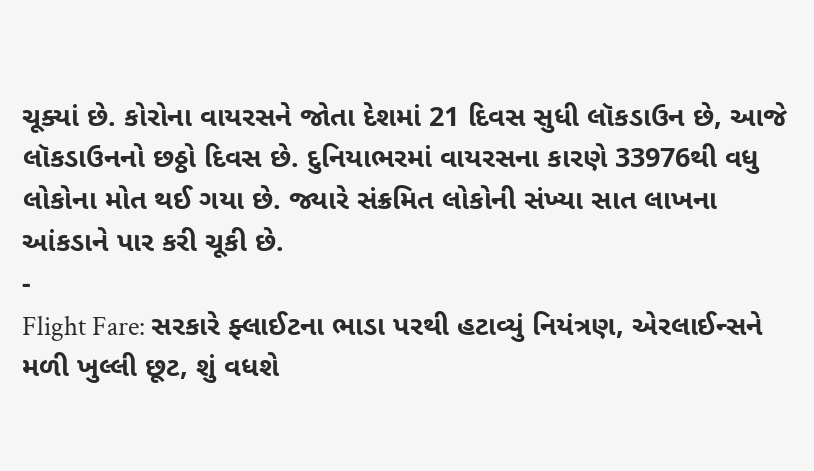ચૂક્યાં છે. કોરોના વાયરસને જોતા દેશમાં 21 દિવસ સુધી લૉકડાઉન છે, આજે લૉકડાઉનનો છઠ્ઠો દિવસ છે. દુનિયાભરમાં વાયરસના કારણે 33976થી વધુ લોકોના મોત થઈ ગયા છે. જ્યારે સંક્રમિત લોકોની સંખ્યા સાત લાખના આંકડાને પાર કરી ચૂકી છે.
-
Flight Fare: સરકારે ફ્લાઈટના ભાડા પરથી હટાવ્યું નિયંત્રણ, એરલાઈન્સને મળી ખુલ્લી છૂટ, શું વધશે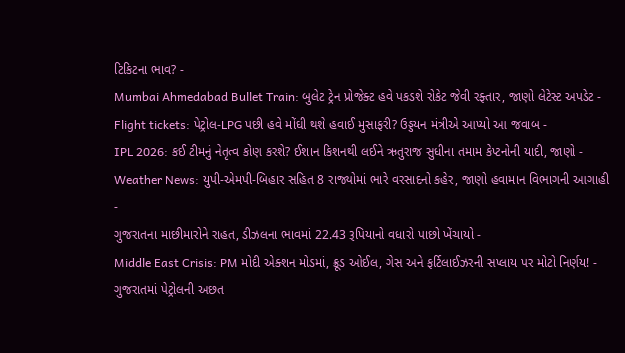ટિકિટના ભાવ? -
Mumbai Ahmedabad Bullet Train: બુલેટ ટ્રેન પ્રોજેક્ટ હવે પકડશે રોકેટ જેવી રફ્તાર, જાણો લેટેસ્ટ અપડેટ -
Flight tickets: પેટ્રોલ-LPG પછી હવે મોંઘી થશે હવાઈ મુસાફરી? ઉડ્ડયન મંત્રીએ આપ્યો આ જવાબ -
IPL 2026: કઈ ટીમનું નેતૃત્વ કોણ કરશે? ઈશાન કિશનથી લઈને ઋતુરાજ સુધીના તમામ કેપ્ટનોની યાદી, જાણો -
Weather News: યુપી-એમપી-બિહાર સહિત 8 રાજ્યોમાં ભારે વરસાદનો કહેર, જાણો હવામાન વિભાગની આગાહી -
ગુજરાતના માછીમારોને રાહત, ડીઝલના ભાવમાં 22.43 રૂપિયાનો વધારો પાછો ખેંચાયો -
Middle East Crisis: PM મોદી એક્શન મોડમાં, ક્રૂડ ઓઈલ, ગેસ અને ફર્ટિલાઈઝરની સપ્લાય પર મોટો નિર્ણય! -
ગુજરાતમાં પેટ્રોલની અછત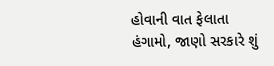હોવાની વાત ફેલાતા હંગામો, જાણો સરકારે શું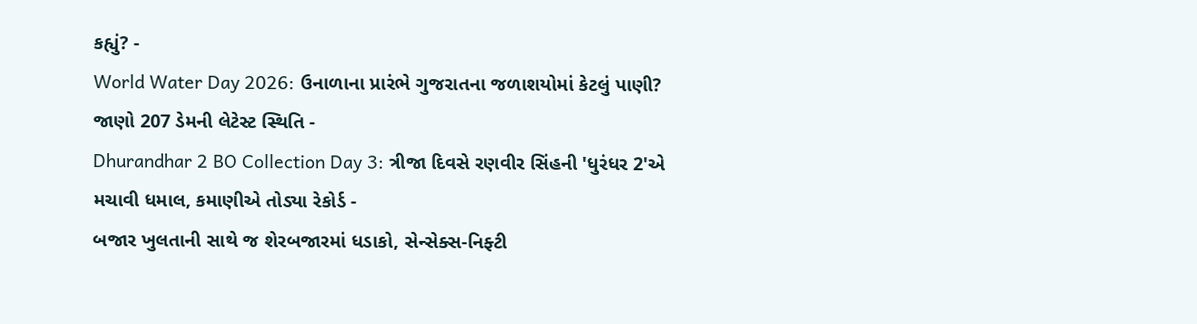કહ્યું? -
World Water Day 2026: ઉનાળાના પ્રારંભે ગુજરાતના જળાશયોમાં કેટલું પાણી? જાણો 207 ડેમની લેટેસ્ટ સ્થિતિ -
Dhurandhar 2 BO Collection Day 3: ત્રીજા દિવસે રણવીર સિંહની 'ધુરંધર 2'એ મચાવી ધમાલ, કમાણીએ તોડ્યા રેકોર્ડ -
બજાર ખુલતાની સાથે જ શેરબજારમાં ધડાકો, સેન્સેક્સ-નિફ્ટી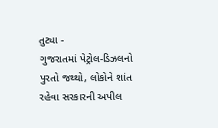તુટ્યા -
ગુજરાતમાં પેટ્રોલ-ડિઝલનો પુરતો જથ્થો, લોકોને શાંત રહેવા સરકારની અપીલ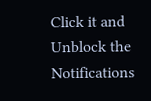Click it and Unblock the Notifications